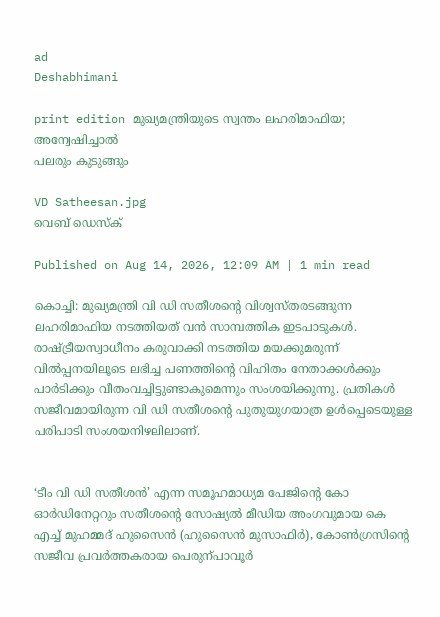ad
Deshabhimani

print edition മുഖ്യമന്ത്രിയുടെ സ്വന്തം ലഹരിമാഫിയ; അന്വേഷിച്ചാൽ
പലരും കുടുങ്ങും

VD Satheesan.jpg
വെബ് ഡെസ്ക്

Published on Aug 14, 2026, 12:09 AM | 1 min read

കൊച്ചി: മുഖ്യമന്ത്രി വി ഡി സതീശന്റെ വിശ്വസ്‌തരടങ്ങുന്ന ലഹരിമാഫിയ നടത്തിയത്‌ വൻ സാമ്പത്തിക ഇടപാടുകൾ. രാഷ്ട്രീയസ്വാധീനം കരുവാക്കി നടത്തിയ മയക്കുമരുന്ന്‌ വിൽപ്പനയിലൂടെ ലഭിച്ച പണത്തിന്റെ വിഹിതം നേതാക്കൾക്കും പാർടിക്കും വീതംവച്ചിട്ടുണ്ടാകുമെന്നും സംശയിക്കുന്നു. പ്രതികൾ സജീവമായിരുന്ന വി ഡി സതീശന്റെ പുതുയുഗയാത്ര ഉൾപ്പെടെയുള്ള പരിപാടി സംശയനിഴലിലാണ്‌.


‘ടീം വി ഡി സതീശൻ’ എന്ന സമൂഹമാധ്യമ പേജിന്റെ കോ ഓർഡിനേറ്ററും സതീശന്റെ സോഷ്യൽ മീഡിയ അംഗവുമായ കെ എച്ച്‌ മുഹമ്മദ്‌ ഹുസൈൻ (ഹുസൈൻ മുസാഫിർ), കോൺഗ്രസിന്റെ സജീവ പ്രവർത്തകരായ പെരുന്പാവൂർ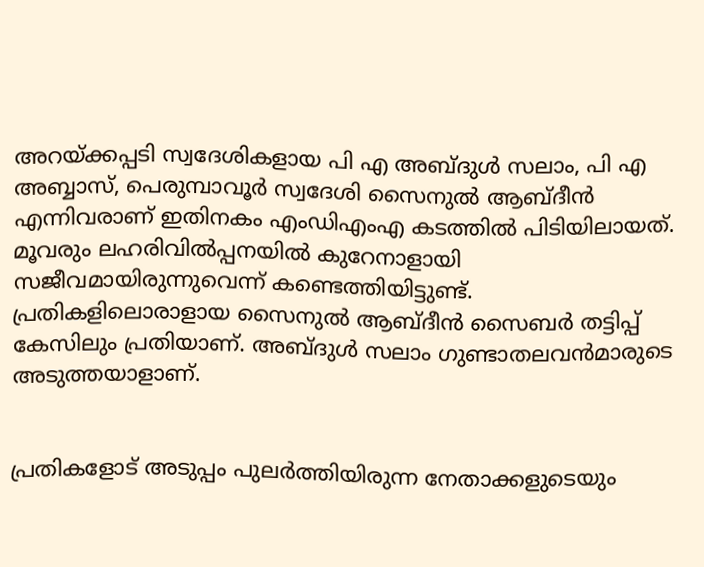അറയ്‌ക്കപ്പടി സ്വദേശികളായ പി എ അബ്ദുൾ സലാം, പി എ അബ്ബാസ്‌, പെരുമ്പാവൂർ സ്വദേശി സൈനുൽ ആബ്‌ദീൻ എന്നിവരാണ്‌ ഇതിനകം എംഡിഎംഎ കടത്തിൽ പിടിയിലായത്‌. മൂവരും ലഹരിവിൽപ്പനയിൽ കുറേനാളായി സജീവമായിരുന്നുവെന്ന്‌ കണ്ടെത്തിയിട്ടുണ്ട്‌. പ്രതികളിലൊരാളായ സൈനുൽ ആബ്‌ദീൻ സൈബർ തട്ടിപ്പ്‌ കേസിലും പ്രതിയാണ്‌. അബ്ദുൾ സലാം ഗുണ്ടാതലവൻമാരുടെ അടുത്തയാളാണ്‌.


പ്രതികളോട്‌ അടുപ്പം പുലർത്തിയിരുന്ന നേതാക്കളുടെയും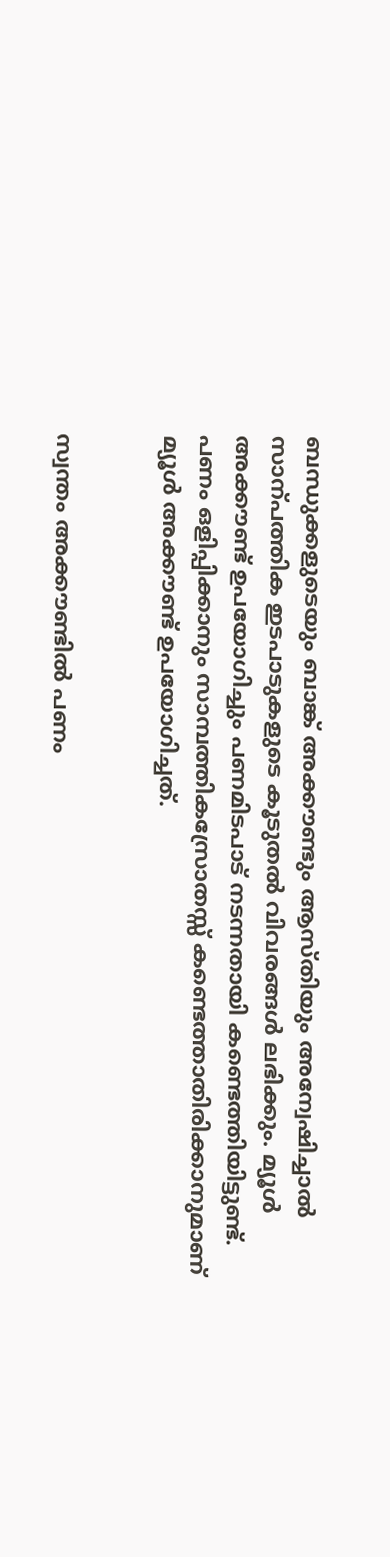ബന്ധുക്കളുടെയും ബാങ്ക്‌ അക്ക‍ൗണ്ടും ആസ്തിയും അന്വേഷിച്ചാൽ സാന്പത്തിക ഇടപാടുകളുടെ കൂടുതൽ വിവരങ്ങൾ ലഭിക്കും. മ്യൂൾ അക്ക‍ൗണ്ട്‌ ഉപയോഗിച്ചും പണമിടപാട്‌ നടന്നതായി കണ്ടെത്തിയിട്ടുണ്ട്‌. പണം ഒളിപ്പിക്കാനും സാമ്പത്തികസ്രോതസ്സ് കണ്ടെത്താതിരിക്കാനുമാണ്‌ മ്യൂൾ അക്ക‍ൗണ്ട്‌ ഉപയോഗിച്ചത്‌.


സ്വന്തം അക്ക‍ൗണ്ടിൽ പണം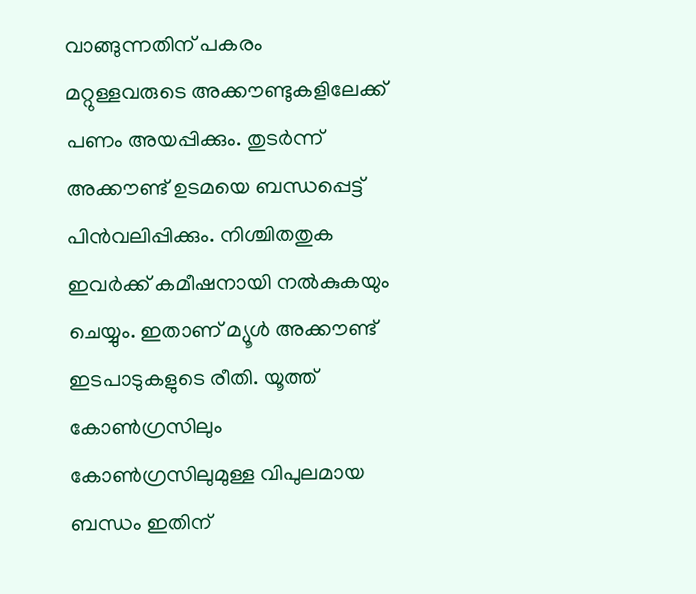വാങ്ങുന്നതിന്‌ പകരം മറ്റുള്ളവരുടെ അക്ക‍ൗണ്ടുകളിലേക്ക്‌ പണം അയപ്പിക്കും. തുടർന്ന്‌ അക്ക‍ൗണ്ട്‌ ഉടമയെ ബന്ധപ്പെട്ട്‌ പിൻവലിപ്പിക്കും. നിശ്ചിതതുക ഇവർക്ക്‌ കമീഷനായി നൽകുകയും ചെയ്യും. ഇതാണ്‌ മ്യൂൾ അക്ക‍ൗണ്ട്‌ ഇടപാടുകളുടെ രീതി. യൂത്ത്‌ കോൺഗ്രസിലും കോൺഗ്രസിലുമുള്ള വിപുലമായ ബന്ധം ഇതിന്‌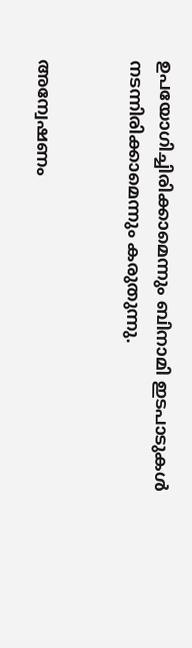ഉപയോഗിച്ചിരിക്കാമെന്നും ബിനാമി ഇടപാടുകൾ നടന്നിരിക്കാമെന്നും കരുതുന്നു.


അന്വേഷണം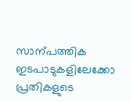സാന്പത്തിക ഇടപാടുകളിലേക്കോ പ്രതികളുടെ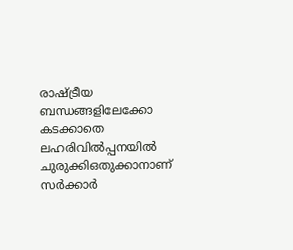രാഷ്ട്രീയ ബന്ധങ്ങളിലേക്കോ കടക്കാതെ ലഹരിവിൽപ്പനയിൽ ചുരുക്കിഒതുക്കാനാണ്‌ സർക്കാർ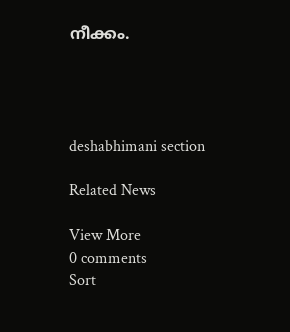നീക്കം.




deshabhimani section

Related News

View More
0 comments
Sort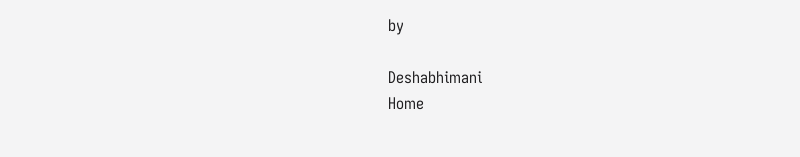by

Deshabhimani
Home